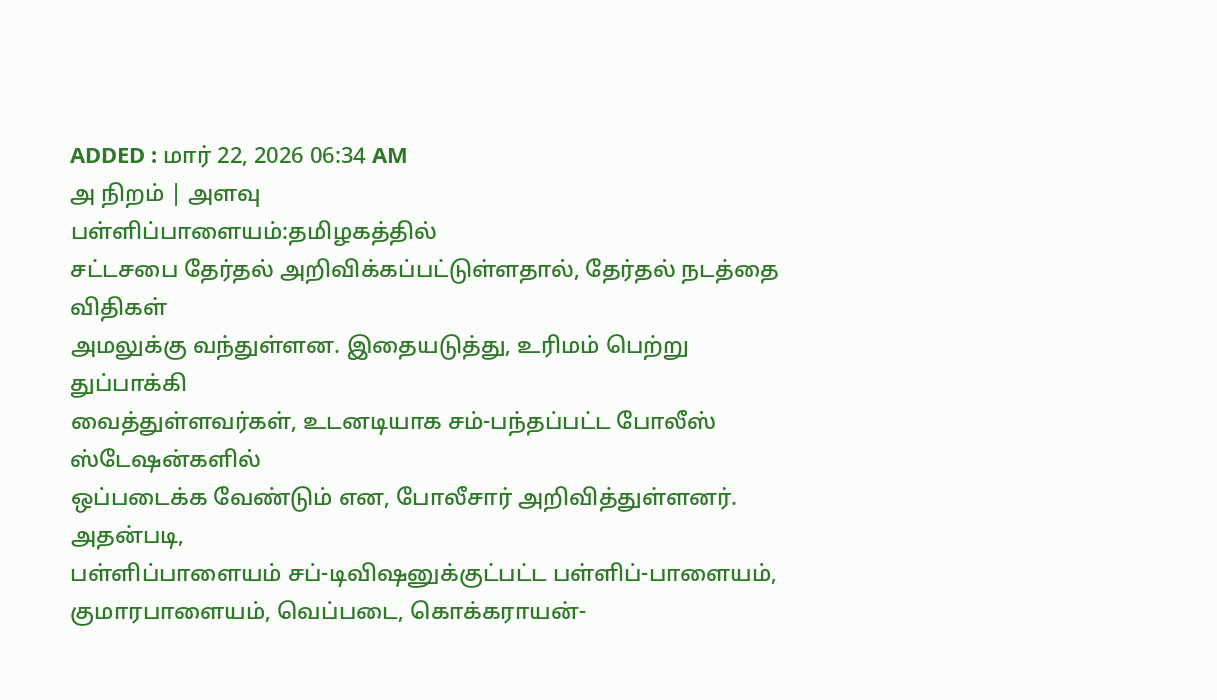ADDED : மார் 22, 2026 06:34 AM
அ நிறம் | அளவு
பள்ளிப்பாளையம்:தமிழகத்தில்
சட்டசபை தேர்தல் அறிவிக்கப்பட்டுள்ளதால், தேர்தல் நடத்தை விதிகள்
அமலுக்கு வந்துள்ளன. இதையடுத்து, உரிமம் பெற்று துப்பாக்கி
வைத்துள்ளவர்கள், உடனடியாக சம்-பந்தப்பட்ட போலீஸ் ஸ்டேஷன்களில்
ஒப்படைக்க வேண்டும் என, போலீசார் அறிவித்துள்ளனர்.
அதன்படி,
பள்ளிப்பாளையம் சப்-டிவிஷனுக்குட்பட்ட பள்ளிப்-பாளையம்,
குமாரபாளையம், வெப்படை, கொக்கராயன்-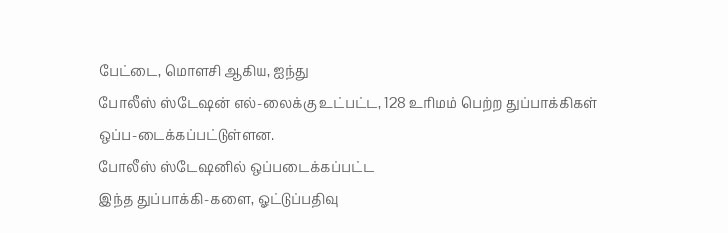பேட்டை, மொளசி ஆகிய, ஐந்து
போலீஸ் ஸ்டேஷன் எல்-லைக்கு உட்பட்ட, 128 உரிமம் பெற்ற துப்பாக்கிகள்
ஒப்ப-டைக்கப்பட்டுள்ளன.
போலீஸ் ஸ்டேஷனில் ஒப்படைக்கப்பட்ட
இந்த துப்பாக்கி-களை, ஓட்டுப்பதிவு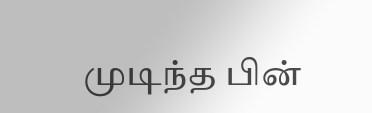முடிந்த பின்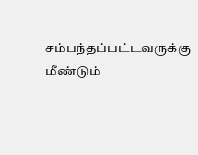சம்பந்தப்பட்டவருக்கு மீண்டும்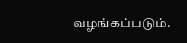வழங்கப்படும்.